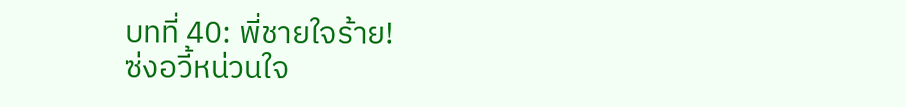บทที่ 40: พี่ชายใจร้าย!
ซ่งอวี้หน่วนใจ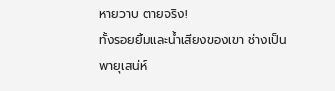หายวาบ ตายจริง!
ทั้งรอยยิ้มและน้ำเสียงของเขา ช่างเป็นพายุเสน่ห์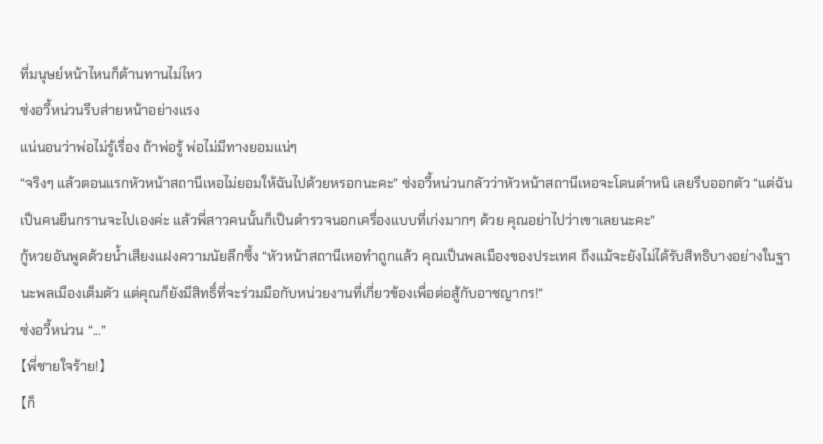ที่มนุษย์หน้าไหนก็ต้านทานไม่ไหว
ซ่งอวี้หน่วนรีบส่ายหน้าอย่างแรง
แน่นอนว่าพ่อไม่รู้เรื่อง ถ้าพ่อรู้ พ่อไม่มีทางยอมแน่ๆ
“จริงๆ แล้วตอนแรกหัวหน้าสถานีเหอไม่ยอมให้ฉันไปด้วยหรอกนะคะ” ซ่งอวี้หน่วนกลัวว่าหัวหน้าสถานีเหอจะโดนตำหนิ เลยรีบออกตัว “แต่ฉันเป็นคนยืนกรานจะไปเองค่ะ แล้วพี่สาวคนนั้นก็เป็นตำรวจนอกเครื่องแบบที่เก่งมากๆ ด้วย คุณอย่าไปว่าเขาเลยนะคะ”
กู้หวยอันพูดด้วยน้ำเสียงแฝงความนัยลึกซึ้ง “หัวหน้าสถานีเหอทำถูกแล้ว คุณเป็นพลเมืองของประเทศ ถึงแม้จะยังไม่ได้รับสิทธิบางอย่างในฐานะพลเมืองเต็มตัว แต่คุณก็ยังมีสิทธิ์ที่จะร่วมมือกับหน่วยงานที่เกี่ยวข้องเพื่อต่อสู้กับอาชญากร!”
ซ่งอวี้หน่วน “...”
【พี่ชายใจร้าย!】
【ก็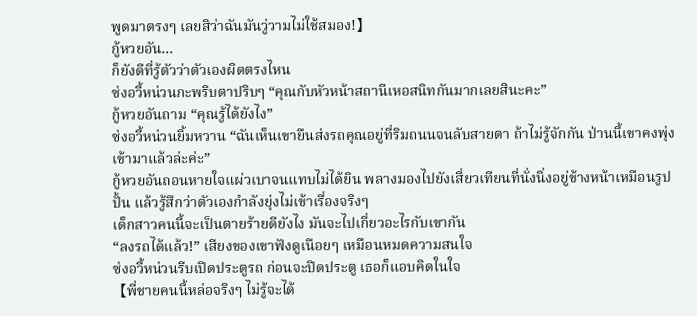พูดมาตรงๆ เลยสิว่าฉันมันวู่วามไม่ใช้สมอง!】
กู้หวยอัน…
ก็ยังดีที่รู้ตัวว่าตัวเองผิดตรงไหน
ซ่งอวี้หน่วนกะพริบตาปริบๆ “คุณกับหัวหน้าสถานีเหอสนิทกันมากเลยสินะคะ”
กู้หวยอันถาม “คุณรู้ได้ยังไง”
ซ่งอวี้หน่วนยิ้มหวาน “ฉันเห็นเขายืนส่งรถคุณอยู่ที่ริมถนนจนลับสายตา ถ้าไม่รู้จักกัน ป่านนี้เขาคงพุ่งเข้ามาแล้วล่ะค่ะ”
กู้หวยอันถอนหายใจแผ่วเบาจนแทบไม่ได้ยิน พลางมองไปยังเสี่ยวเทียนที่นั่งนิ่งอยู่ข้างหน้าเหมือนรูปปั้น แล้วรู้สึกว่าตัวเองกำลังยุ่งไม่เข้าเรื่องจริงๆ
เด็กสาวคนนี้จะเป็นตายร้ายดียังไง มันจะไปเกี่ยวอะไรกับเขากัน
“ลงรถได้แล้ว!” เสียงของเขาฟังดูเนือยๆ เหมือนหมดความสนใจ
ซ่งอวี้หน่วนรีบเปิดประตูรถ ก่อนจะปิดประตู เธอก็แอบคิดในใจ
【พี่ชายคนนี้หล่อจริงๆ ไม่รู้จะได้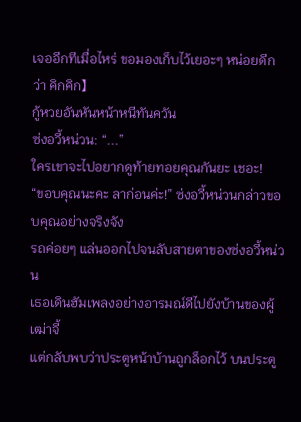เจออีกทีเมื่อไหร่ ขอมองเก็บไว้เยอะๆ หน่อยดีกว่า คิกคิก】
กู้หวยอันหันหน้าหนีทันควัน
ซ่งอวี้หน่วน: “...”
ใครเขาจะไปอยากดูท้ายทอยคุณกันยะ เชอะ!
“ขอบคุณนะคะ ลาก่อนค่ะ!” ซ่งอวี้หน่วนกล่าวขอบคุณอย่างจริงจัง
รถค่อยๆ แล่นออกไปจนลับสายตาของซ่งอวี้หน่วน
เธอเดินฮัมเพลงอย่างอารมณ์ดีไปยังบ้านของผู้เฒ่าจี้
แต่กลับพบว่าประตูหน้าบ้านถูกล็อกไว้ บนประตู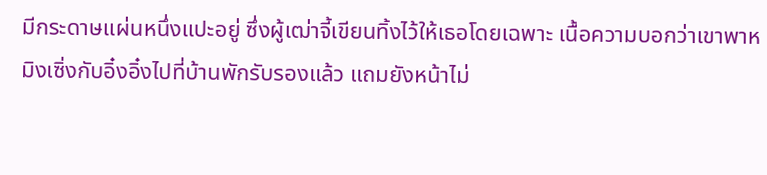มีกระดาษแผ่นหนึ่งแปะอยู่ ซึ่งผู้เฒ่าจี้เขียนทิ้งไว้ให้เธอโดยเฉพาะ เนื้อความบอกว่าเขาพาหมิงเซิ่งกับอิ๋งอิ๋งไปที่บ้านพักรับรองแล้ว แถมยังหน้าไม่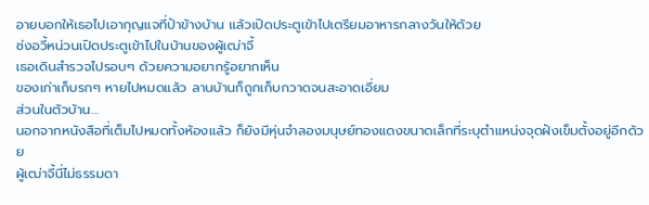อายบอกให้เธอไปเอากุญแจที่ป้าข้างบ้าน แล้วเปิดประตูเข้าไปเตรียมอาหารกลางวันให้ด้วย
ซ่งอวี้หน่วนเปิดประตูเข้าไปในบ้านของผู้เฒ่าจี้
เธอเดินสำรวจไปรอบๆ ด้วยความอยากรู้อยากเห็น
ของเก่าเก็บรกๆ หายไปหมดแล้ว ลานบ้านก็ถูกเก็บกวาดจนสะอาดเอี่ยม
ส่วนในตัวบ้าน…
นอกจากหนังสือที่เต็มไปหมดทั้งห้องแล้ว ก็ยังมีหุ่นจำลองมนุษย์ทองแดงขนาดเล็กที่ระบุตำแหน่งจุดฝังเข็มตั้งอยู่อีกด้วย
ผู้เฒ่าจี้นี่ไม่ธรรมดา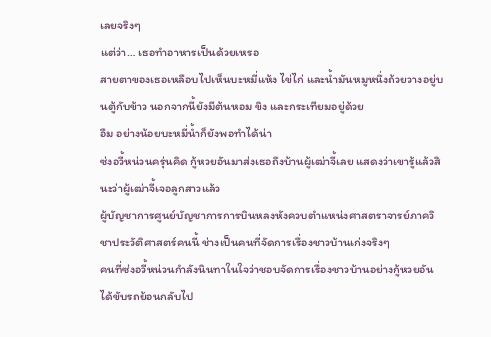เลยจริงๆ
แต่ว่า… เธอทำอาหารเป็นด้วยเหรอ
สายตาของเธอเหลือบไปเห็นบะหมี่แห้ง ไข่ไก่ และน้ำมันหมูหนึ่งถ้วยวางอยู่บนตู้กับข้าว นอกจากนี้ยังมีต้นหอม ขิง และกระเทียมอยู่ด้วย
อืม อย่างน้อยบะหมี่น้ำก็ยังพอทำได้น่า
ซ่งอวี้หน่วนครุ่นคิด กู้หวยอันมาส่งเธอถึงบ้านผู้เฒ่าจี้เลย แสดงว่าเขารู้แล้วสินะว่าผู้เฒ่าจี้เจอลูกสาวแล้ว
ผู้บัญชาการศูนย์บัญชาการการบินหลงหังควบตำแหน่งศาสตราจารย์ภาควิชาประวัติศาสตร์คนนี้ ช่างเป็นคนที่จัดการเรื่องชาวบ้านเก่งจริงๆ
คนที่ซ่งอวี้หน่วนกำลังนินทาในใจว่าชอบจัดการเรื่องชาวบ้านอย่างกู้หวยอัน ได้ขับรถย้อนกลับไป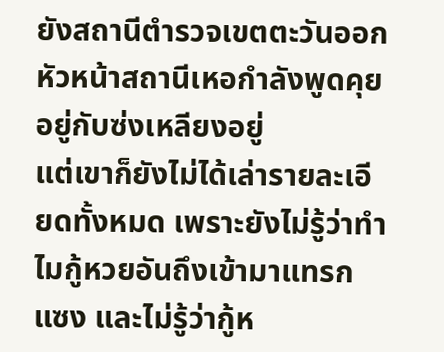ยังสถานีตำรวจเขตตะวันออก
หัวหน้าสถานีเหอกำลังพูดคุยอยู่กับซ่งเหลียงอยู่
แต่เขาก็ยังไม่ได้เล่ารายละเอียดทั้งหมด เพราะยังไม่รู้ว่าทำไมกู้หวยอันถึงเข้ามาแทรกแซง และไม่รู้ว่ากู้ห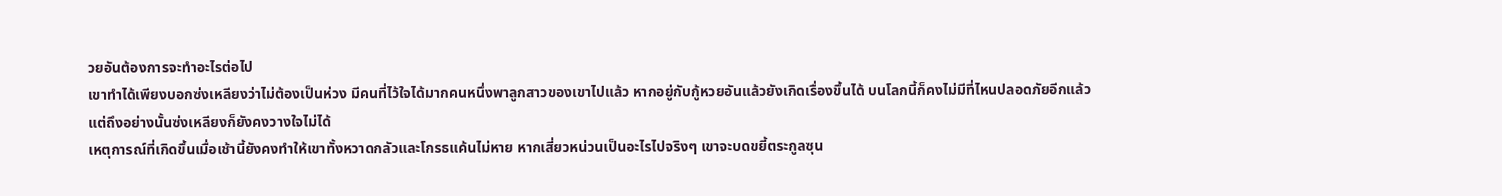วยอันต้องการจะทำอะไรต่อไป
เขาทำได้เพียงบอกซ่งเหลียงว่าไม่ต้องเป็นห่วง มีคนที่ไว้ใจได้มากคนหนึ่งพาลูกสาวของเขาไปแล้ว หากอยู่กับกู้หวยอันแล้วยังเกิดเรื่องขึ้นได้ บนโลกนี้ก็คงไม่มีที่ไหนปลอดภัยอีกแล้ว
แต่ถึงอย่างนั้นซ่งเหลียงก็ยังคงวางใจไม่ได้
เหตุการณ์ที่เกิดขึ้นเมื่อเช้านี้ยังคงทำให้เขาทั้งหวาดกลัวและโกรธแค้นไม่หาย หากเสี่ยวหน่วนเป็นอะไรไปจริงๆ เขาจะบดขยี้ตระกูลซุน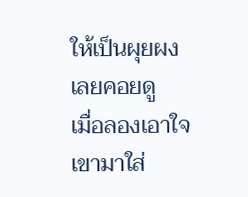ให้เป็นผุยผงเลยคอยดู
เมื่อลองเอาใจเขามาใส่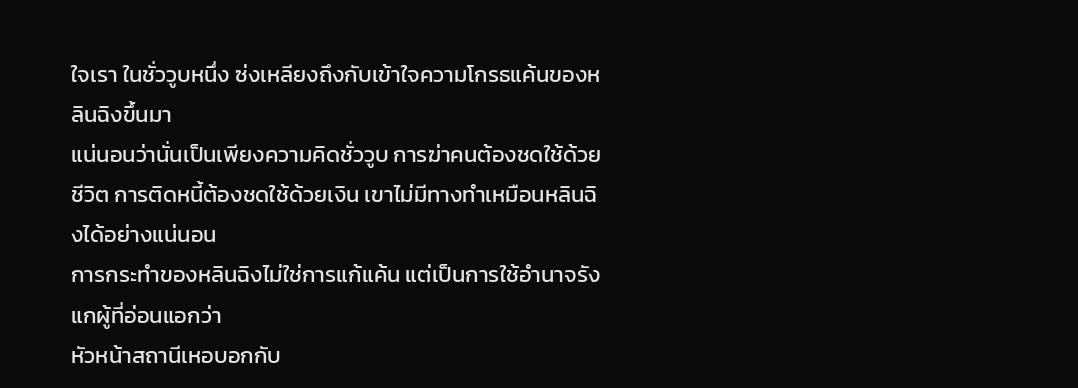ใจเรา ในชั่ววูบหนึ่ง ซ่งเหลียงถึงกับเข้าใจความโกรธแค้นของหลินฉิงขึ้นมา
แน่นอนว่านั่นเป็นเพียงความคิดชั่ววูบ การฆ่าคนต้องชดใช้ด้วยชีวิต การติดหนี้ต้องชดใช้ด้วยเงิน เขาไม่มีทางทำเหมือนหลินฉิงได้อย่างแน่นอน
การกระทำของหลินฉิงไม่ใช่การแก้แค้น แต่เป็นการใช้อำนาจรังแกผู้ที่อ่อนแอกว่า
หัวหน้าสถานีเหอบอกกับ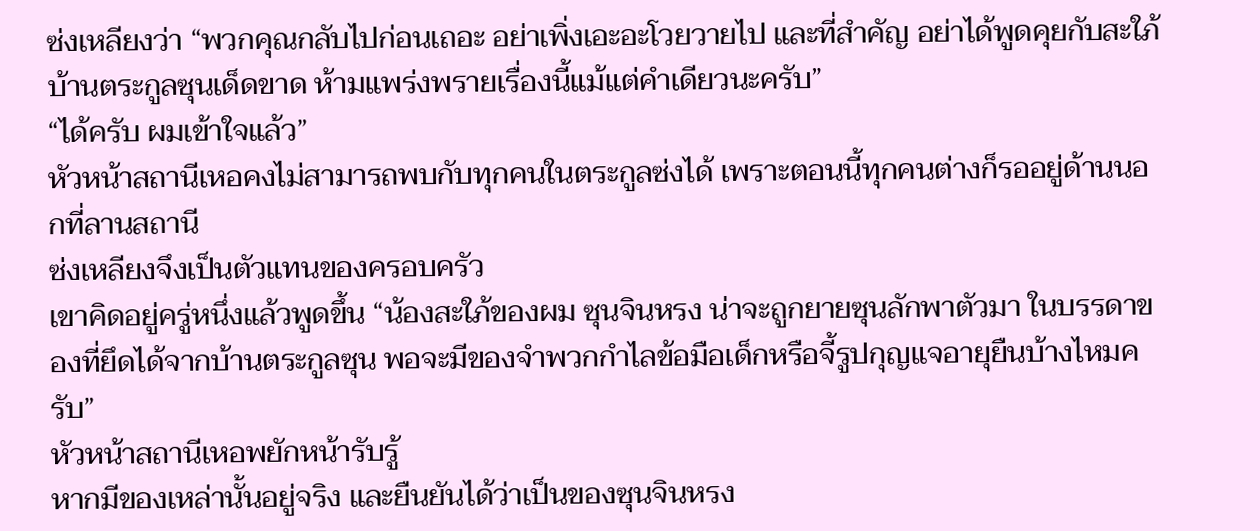ซ่งเหลียงว่า “พวกคุณกลับไปก่อนเถอะ อย่าเพิ่งเอะอะโวยวายไป และที่สำคัญ อย่าได้พูดคุยกับสะใภ้บ้านตระกูลซุนเด็ดขาด ห้ามแพร่งพรายเรื่องนี้แม้แต่คำเดียวนะครับ”
“ได้ครับ ผมเข้าใจแล้ว”
หัวหน้าสถานีเหอคงไม่สามารถพบกับทุกคนในตระกูลซ่งได้ เพราะตอนนี้ทุกคนต่างก็รออยู่ด้านนอกที่ลานสถานี
ซ่งเหลียงจึงเป็นตัวแทนของครอบครัว
เขาคิดอยู่ครู่หนึ่งแล้วพูดขึ้น “น้องสะใภ้ของผม ซุนจินหรง น่าจะถูกยายซุนลักพาตัวมา ในบรรดาของที่ยึดได้จากบ้านตระกูลซุน พอจะมีของจำพวกกำไลข้อมือเด็กหรือจี้รูปกุญแจอายุยืนบ้างไหมครับ”
หัวหน้าสถานีเหอพยักหน้ารับรู้
หากมีของเหล่านั้นอยู่จริง และยืนยันได้ว่าเป็นของซุนจินหรง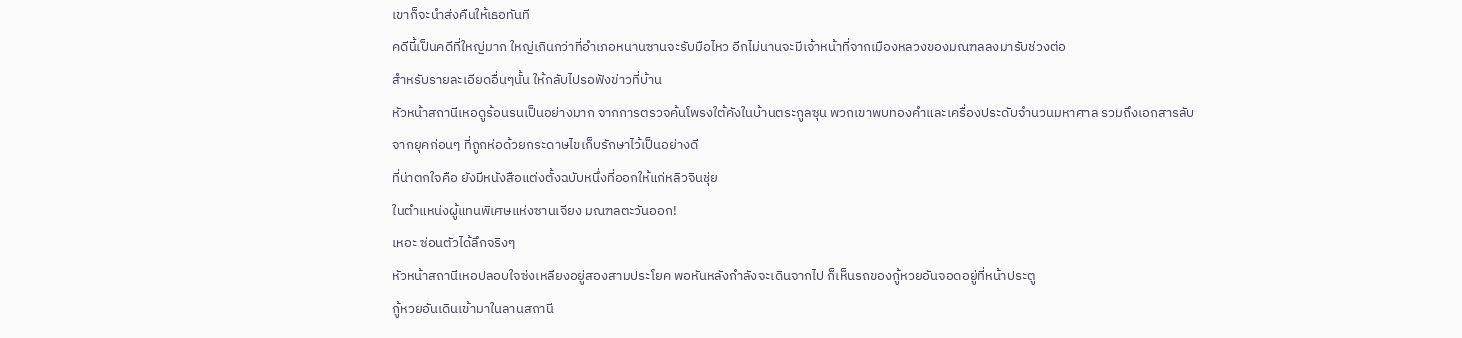เขาก็จะนำส่งคืนให้เธอทันที
คดีนี้เป็นคดีที่ใหญ่มาก ใหญ่เกินกว่าที่อำเภอหนานซานจะรับมือไหว อีกไม่นานจะมีเจ้าหน้าที่จากเมืองหลวงของมณฑลลงมารับช่วงต่อ
สำหรับรายละเอียดอื่นๆนั้น ให้กลับไปรอฟังข่าวที่บ้าน
หัวหน้าสถานีเหอดูร้อนรนเป็นอย่างมาก จากการตรวจค้นโพรงใต้คังในบ้านตระกูลซุน พวกเขาพบทองคำและเครื่องประดับจำนวนมหาศาล รวมถึงเอกสารลับจากยุคก่อนๆ ที่ถูกห่อด้วยกระดาษไขเก็บรักษาไว้เป็นอย่างดี
ที่น่าตกใจคือ ยังมีหนังสือแต่งตั้งฉบับหนึ่งที่ออกให้แก่หลิวจินชุ่ย
ในตำแหน่งผู้แทนพิเศษแห่งซานเจียง มณฑลตะวันออก!
เหอะ ซ่อนตัวได้ลึกจริงๆ
หัวหน้าสถานีเหอปลอบใจซ่งเหลียงอยู่สองสามประโยค พอหันหลังกำลังจะเดินจากไป ก็เห็นรถของกู้หวยอันจอดอยู่ที่หน้าประตู
กู้หวยอันเดินเข้ามาในลานสถานี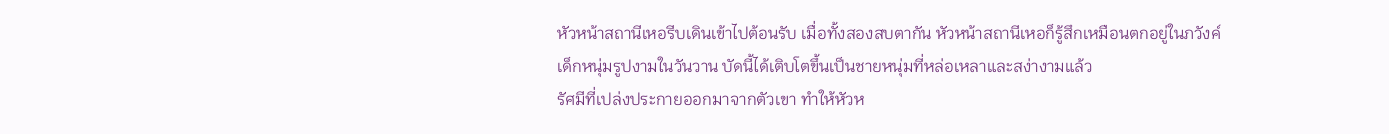หัวหน้าสถานีเหอรีบเดินเข้าไปต้อนรับ เมื่อทั้งสองสบตากัน หัวหน้าสถานีเหอก็รู้สึกเหมือนตกอยู่ในภวังค์ เด็กหนุ่มรูปงามในวันวาน บัดนี้ได้เติบโตขึ้นเป็นชายหนุ่มที่หล่อเหลาและสง่างามแล้ว
รัศมีที่เปล่งประกายออกมาจากตัวเขา ทำให้หัวห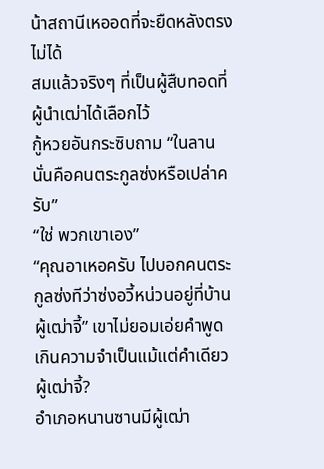น้าสถานีเหออดที่จะยืดหลังตรงไม่ได้
สมแล้วจริงๆ ที่เป็นผู้สืบทอดที่ผู้นำเฒ่าได้เลือกไว้
กู้หวยอันกระซิบถาม “ในลานนั่นคือคนตระกูลซ่งหรือเปล่าครับ”
“ใช่ พวกเขาเอง”
“คุณอาเหอครับ ไปบอกคนตระกูลซ่งทีว่าซ่งอวี้หน่วนอยู่ที่บ้านผู้เฒ่าจี้” เขาไม่ยอมเอ่ยคำพูดเกินความจำเป็นแม้แต่คำเดียว
ผู้เฒ่าจี้?
อำเภอหนานซานมีผู้เฒ่า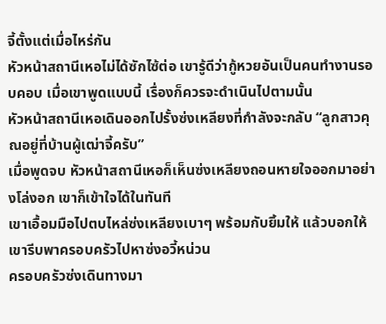จี้ตั้งแต่เมื่อไหร่กัน
หัวหน้าสถานีเหอไม่ได้ซักไซ้ต่อ เขารู้ดีว่ากู้หวยอันเป็นคนทำงานรอบคอบ เมื่อเขาพูดแบบนี้ เรื่องก็ควรจะดำเนินไปตามนั้น
หัวหน้าสถานีเหอเดินออกไปรั้งซ่งเหลียงที่กำลังจะกลับ “ลูกสาวคุณอยู่ที่บ้านผู้เฒ่าจี้ครับ”
เมื่อพูดจบ หัวหน้าสถานีเหอก็เห็นซ่งเหลียงถอนหายใจออกมาอย่างโล่งอก เขาก็เข้าใจได้ในทันที
เขาเอื้อมมือไปตบไหล่ซ่งเหลียงเบาๆ พร้อมกับยิ้มให้ แล้วบอกให้เขารีบพาครอบครัวไปหาซ่งอวี้หน่วน
ครอบครัวซ่งเดินทางมา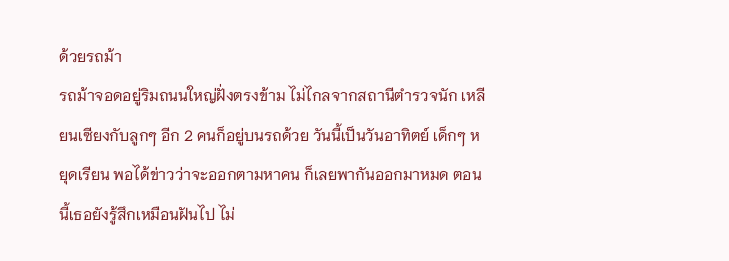ด้วยรถม้า
รถม้าจอดอยู่ริมถนนใหญ่ฝั่งตรงข้าม ไม่ไกลจากสถานีตำรวจนัก เหลียนเซียงกับลูกๆ อีก 2 คนก็อยู่บนรถด้วย วันนี้เป็นวันอาทิตย์ เด็กๆ หยุดเรียน พอได้ข่าวว่าจะออกตามหาคน ก็เลยพากันออกมาหมด ตอนนี้เธอยังรู้สึกเหมือนฝันไป ไม่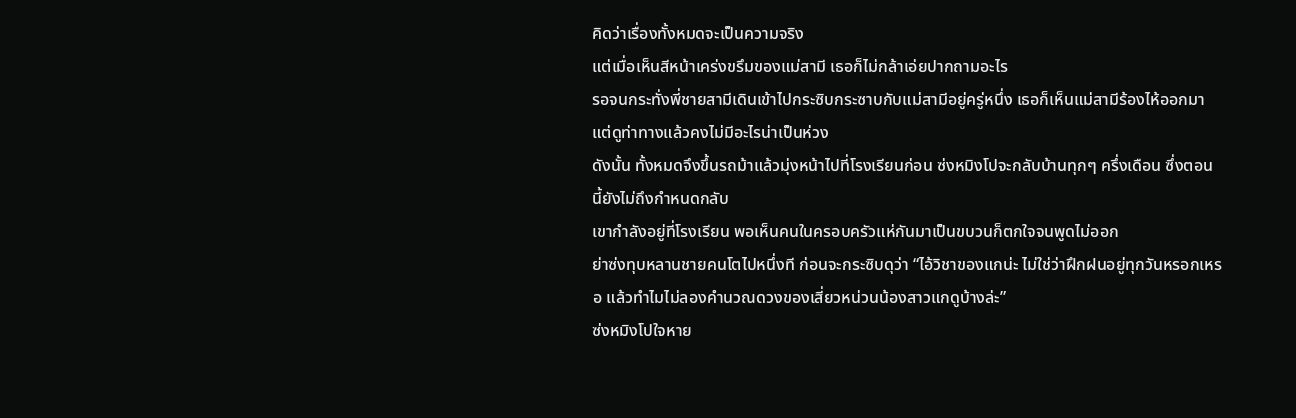คิดว่าเรื่องทั้งหมดจะเป็นความจริง
แต่เมื่อเห็นสีหน้าเคร่งขรึมของแม่สามี เธอก็ไม่กล้าเอ่ยปากถามอะไร
รอจนกระทั่งพี่ชายสามีเดินเข้าไปกระซิบกระซาบกับแม่สามีอยู่ครู่หนึ่ง เธอก็เห็นแม่สามีร้องไห้ออกมา แต่ดูท่าทางแล้วคงไม่มีอะไรน่าเป็นห่วง
ดังนั้น ทั้งหมดจึงขึ้นรถม้าแล้วมุ่งหน้าไปที่โรงเรียนก่อน ซ่งหมิงโปจะกลับบ้านทุกๆ ครึ่งเดือน ซึ่งตอนนี้ยังไม่ถึงกำหนดกลับ
เขากำลังอยู่ที่โรงเรียน พอเห็นคนในครอบครัวแห่กันมาเป็นขบวนก็ตกใจจนพูดไม่ออก
ย่าซ่งทุบหลานชายคนโตไปหนึ่งที ก่อนจะกระซิบดุว่า “ไอ้วิชาของแกน่ะ ไม่ใช่ว่าฝึกฝนอยู่ทุกวันหรอกเหรอ แล้วทำไมไม่ลองคำนวณดวงของเสี่ยวหน่วนน้องสาวแกดูบ้างล่ะ”
ซ่งหมิงโปใจหาย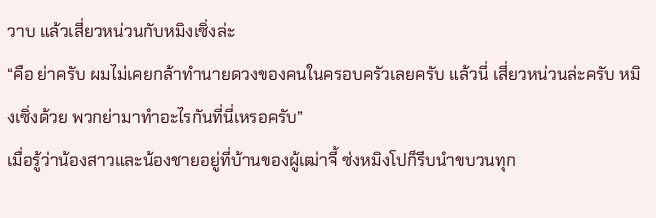วาบ แล้วเสี่ยวหน่วนกับหมิงเซิ่งล่ะ
“คือ ย่าครับ ผมไม่เคยกล้าทำนายดวงของคนในครอบครัวเลยครับ แล้วนี่ เสี่ยวหน่วนล่ะครับ หมิงเซิ่งด้วย พวกย่ามาทำอะไรกันที่นี่เหรอครับ”
เมื่อรู้ว่าน้องสาวและน้องชายอยู่ที่บ้านของผู้เฒ่าจี้ ซ่งหมิงโปก็รีบนำขบวนทุก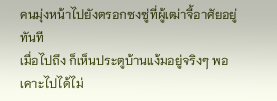คนมุ่งหน้าไปยังตรอกซงซู่ที่ผู้เฒ่าจี้อาศัยอยู่ทันที
เมื่อไปถึง ก็เห็นประตูบ้านแง้มอยู่จริงๆ พอเคาะไปได้ไม่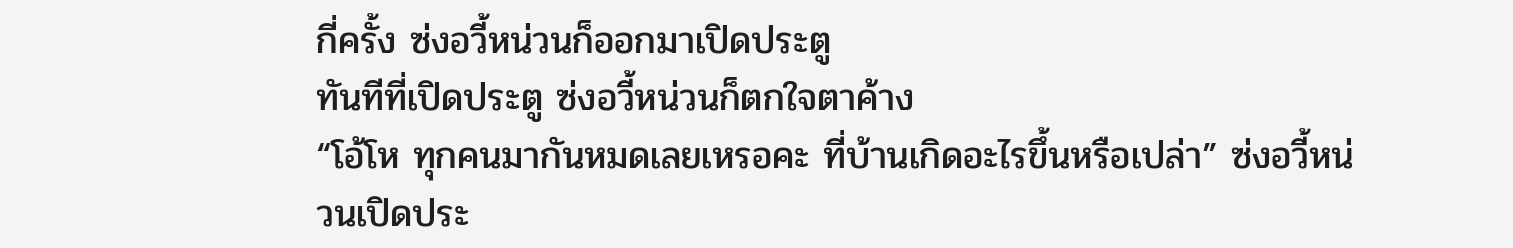กี่ครั้ง ซ่งอวี้หน่วนก็ออกมาเปิดประตู
ทันทีที่เปิดประตู ซ่งอวี้หน่วนก็ตกใจตาค้าง
“โอ้โห ทุกคนมากันหมดเลยเหรอคะ ที่บ้านเกิดอะไรขึ้นหรือเปล่า” ซ่งอวี้หน่วนเปิดประ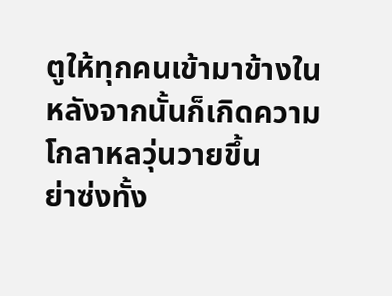ตูให้ทุกคนเข้ามาข้างใน
หลังจากนั้นก็เกิดความโกลาหลวุ่นวายขึ้น
ย่าซ่งทั้ง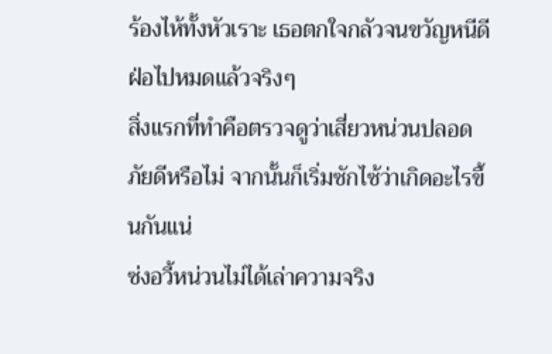ร้องไห้ทั้งหัวเราะ เธอตกใจกลัวจนขวัญหนีดีฝ่อไปหมดแล้วจริงๆ
สิ่งแรกที่ทำคือตรวจดูว่าเสี่ยวหน่วนปลอดภัยดีหรือไม่ จากนั้นก็เริ่มซักไซ้ว่าเกิดอะไรขึ้นกันแน่
ซ่งอวี้หน่วนไม่ได้เล่าความจริง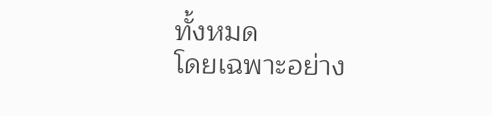ทั้งหมด
โดยเฉพาะอย่าง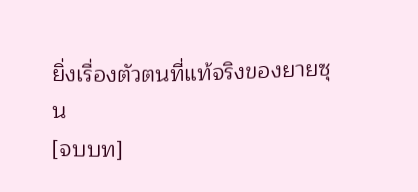ยิ่งเรื่องตัวตนที่แท้จริงของยายซุน
[จบบท]